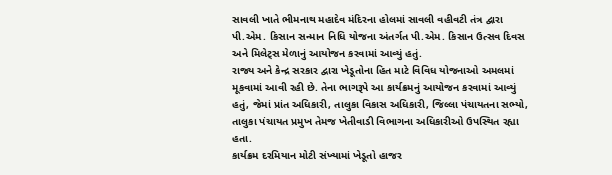સાવલી ખાતે ભીમનાથ મહાદેવ મંદિરના હોલમાં સાવલી વહીવટી તંત્ર દ્વારા પી.એમ. કિસાન સન્માન નિધિ યોજના અંતર્ગત પી.એમ. કિસાન ઉત્સવ દિવસ અને મિલેટ્સ મેળાનું આયોજન કરવામાં આવ્યું હતું.
રાજ્ય અને કેન્દ્ર સરકાર દ્વારા ખેડૂતોના હિત માટે વિવિધ યોજનાઓ અમલમાં મૂકવામાં આવી રહી છે. તેના ભાગરૂપે આ કાર્યક્રમનું આયોજન કરવામાં આવ્યું હતું, જેમાં પ્રાંત અધિકારી, તાલુકા વિકાસ અધિકારી, જિલ્લા પંચાયતના સભ્યો, તાલુકા પંચાયત પ્રમુખ તેમજ ખેતીવાડી વિભાગના અધિકારીઓ ઉપસ્થિત રહ્યા હતા.
કાર્યક્રમ દરમિયાન મોટી સંખ્યામાં ખેડૂતો હાજર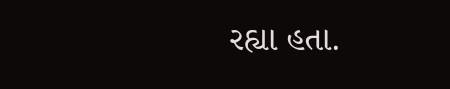રહ્યા હતા.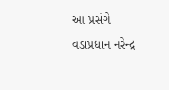આ પ્રસંગે વડાપ્રધાન નરેન્દ્ર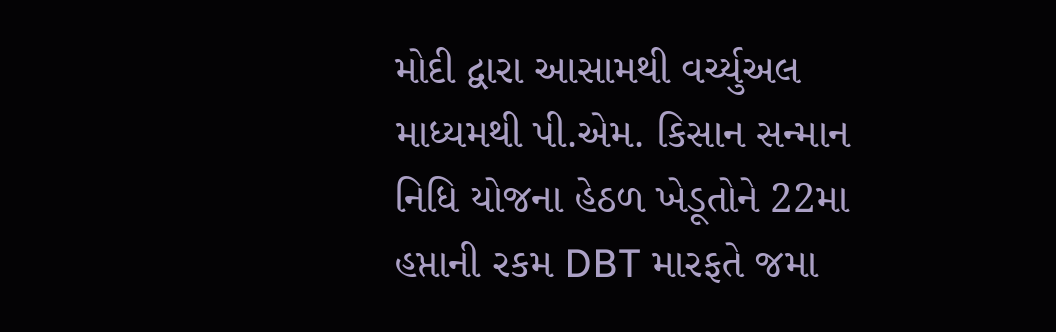મોદી દ્વારા આસામથી વર્ચ્યુઅલ માધ્યમથી પી.એમ. કિસાન સન્માન નિધિ યોજના હેઠળ ખેડૂતોને 22મા હપ્તાની રકમ DBT મારફતે જમા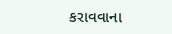કરાવવાના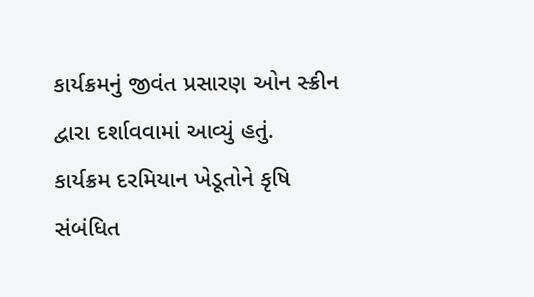કાર્યક્રમનું જીવંત પ્રસારણ ઓન સ્ક્રીન દ્વારા દર્શાવવામાં આવ્યું હતું.
કાર્યક્રમ દરમિયાન ખેડૂતોને કૃષિ સંબંધિત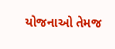યોજનાઓ તેમજ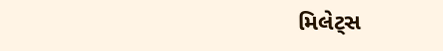મિલેટ્સ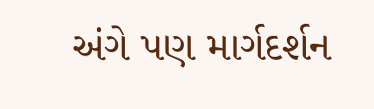અંગે પણ માર્ગદર્શન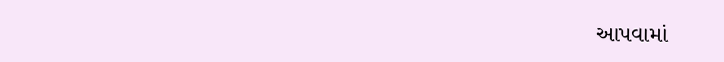આપવામાં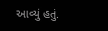આવ્યું હતું.